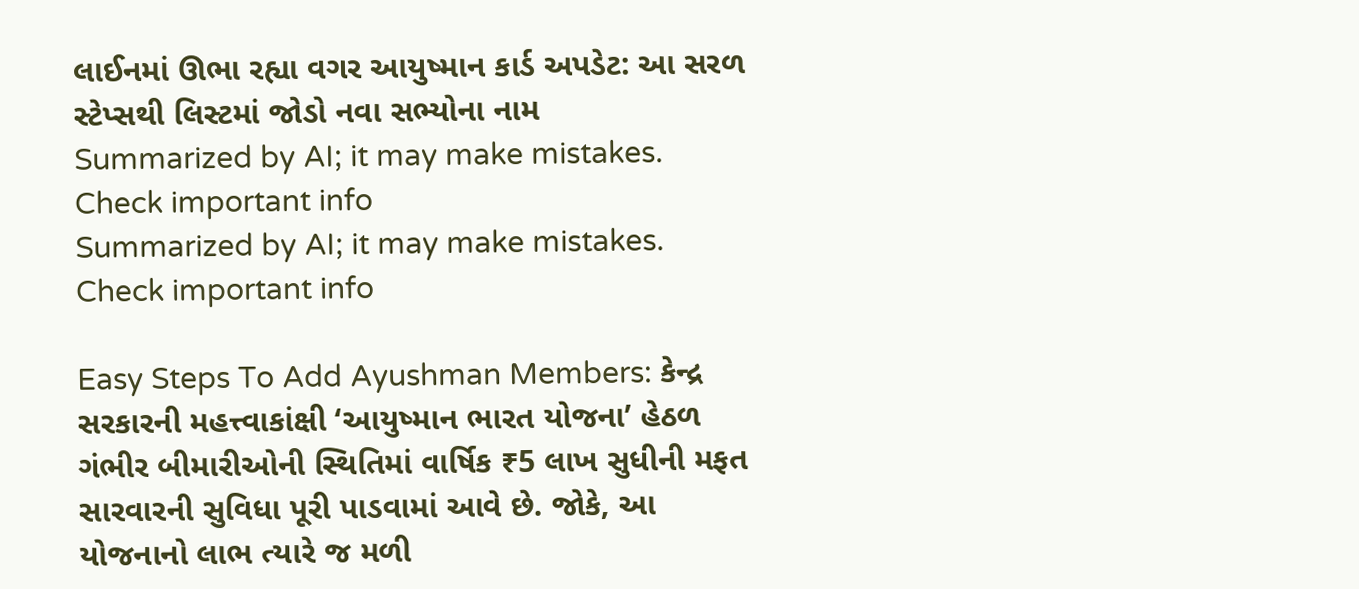લાઈનમાં ઊભા રહ્યા વગર આયુષ્માન કાર્ડ અપડેટ: આ સરળ સ્ટેપ્સથી લિસ્ટમાં જોડો નવા સભ્યોના નામ
Summarized by AI; it may make mistakes. Check important info
Summarized by AI; it may make mistakes. Check important info

Easy Steps To Add Ayushman Members: કેન્દ્ર સરકારની મહત્ત્વાકાંક્ષી ‘આયુષ્માન ભારત યોજના’ હેઠળ ગંભીર બીમારીઓની સ્થિતિમાં વાર્ષિક ₹5 લાખ સુધીની મફત સારવારની સુવિધા પૂરી પાડવામાં આવે છે. જોકે, આ યોજનાનો લાભ ત્યારે જ મળી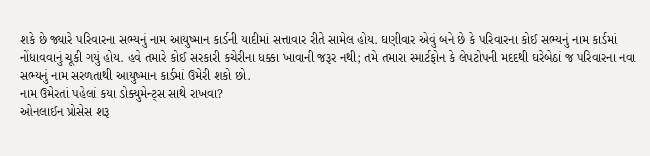શકે છે જ્યારે પરિવારના સભ્યનું નામ આયુષ્માન કાર્ડની યાદીમાં સત્તાવાર રીતે સામેલ હોય. ઘણીવાર એવું બને છે કે પરિવારના કોઈ સભ્યનું નામ કાર્ડમાં નોંધાવવાનું ચૂકી ગયું હોય. હવે તમારે કોઈ સરકારી કચેરીના ધક્કા ખાવાની જરૂર નથી; તમે તમારા સ્માર્ટફોન કે લેપટોપની મદદથી ઘરેબેઠાં જ પરિવારના નવા સભ્યનું નામ સરળતાથી આયુષ્માન કાર્ડમાં ઉમેરી શકો છો.
નામ ઉમેરતાં પહેલાં કયા ડોક્યુમેન્ટ્સ સાથે રાખવા?
ઓનલાઈન પ્રોસેસ શરૂ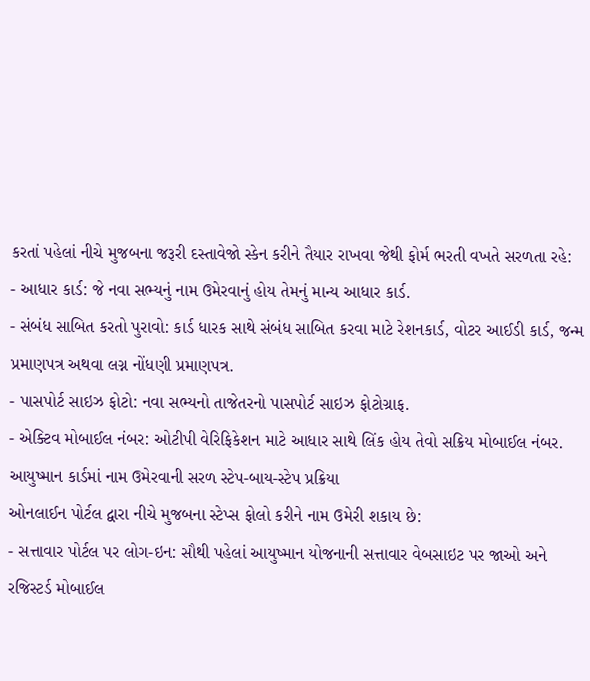કરતાં પહેલાં નીચે મુજબના જરૂરી દસ્તાવેજો સ્કેન કરીને તૈયાર રાખવા જેથી ફોર્મ ભરતી વખતે સરળતા રહે:
- આધાર કાર્ડ: જે નવા સભ્યનું નામ ઉમેરવાનું હોય તેમનું માન્ય આધાર કાર્ડ.
- સંબંધ સાબિત કરતો પુરાવો: કાર્ડ ધારક સાથે સંબંધ સાબિત કરવા માટે રેશનકાર્ડ, વોટર આઈડી કાર્ડ, જન્મ પ્રમાણપત્ર અથવા લગ્ન નોંધણી પ્રમાણપત્ર.
- પાસપોર્ટ સાઇઝ ફોટો: નવા સભ્યનો તાજેતરનો પાસપોર્ટ સાઇઝ ફોટોગ્રાફ.
- એક્ટિવ મોબાઈલ નંબર: ઓટીપી વેરિફિકેશન માટે આધાર સાથે લિંક હોય તેવો સક્રિય મોબાઈલ નંબર.
આયુષ્માન કાર્ડમાં નામ ઉમેરવાની સરળ સ્ટેપ-બાય-સ્ટેપ પ્રક્રિયા
ઓનલાઈન પોર્ટલ દ્વારા નીચે મુજબના સ્ટેપ્સ ફોલો કરીને નામ ઉમેરી શકાય છે:
- સત્તાવાર પોર્ટલ પર લોગ-ઇન: સૌથી પહેલાં આયુષ્માન યોજનાની સત્તાવાર વેબસાઇટ પર જાઓ અને રજિસ્ટર્ડ મોબાઈલ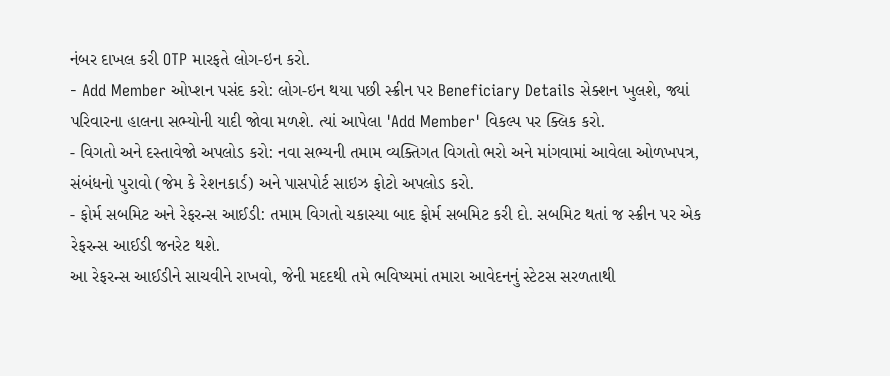નંબર દાખલ કરી OTP મારફતે લોગ-ઇન કરો.
- Add Member ઓપ્શન પસંદ કરો: લોગ-ઇન થયા પછી સ્ક્રીન પર Beneficiary Details સેક્શન ખુલશે, જ્યાં પરિવારના હાલના સભ્યોની યાદી જોવા મળશે. ત્યાં આપેલા 'Add Member' વિકલ્પ પર ક્લિક કરો.
- વિગતો અને દસ્તાવેજો અપલોડ કરો: નવા સભ્યની તમામ વ્યક્તિગત વિગતો ભરો અને માંગવામાં આવેલા ઓળખપત્ર, સંબંધનો પુરાવો (જેમ કે રેશનકાર્ડ) અને પાસપોર્ટ સાઇઝ ફોટો અપલોડ કરો.
- ફોર્મ સબમિટ અને રેફરન્સ આઈડી: તમામ વિગતો ચકાસ્યા બાદ ફોર્મ સબમિટ કરી દો. સબમિટ થતાં જ સ્ક્રીન પર એક રેફરન્સ આઈડી જનરેટ થશે.
આ રેફરન્સ આઈડીને સાચવીને રાખવો, જેની મદદથી તમે ભવિષ્યમાં તમારા આવેદનનું સ્ટેટસ સરળતાથી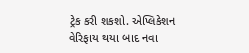ટ્રેક કરી શકશો. એપ્લિકેશન વેરિફાય થયા બાદ નવા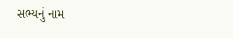સભ્યનું નામ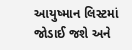આયુષ્માન લિસ્ટમાં જોડાઈ જશે અને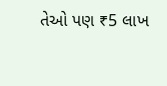તેઓ પણ ₹5 લાખ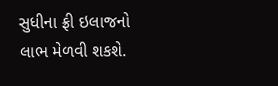સુધીના ફ્રી ઇલાજનો લાભ મેળવી શકશે.